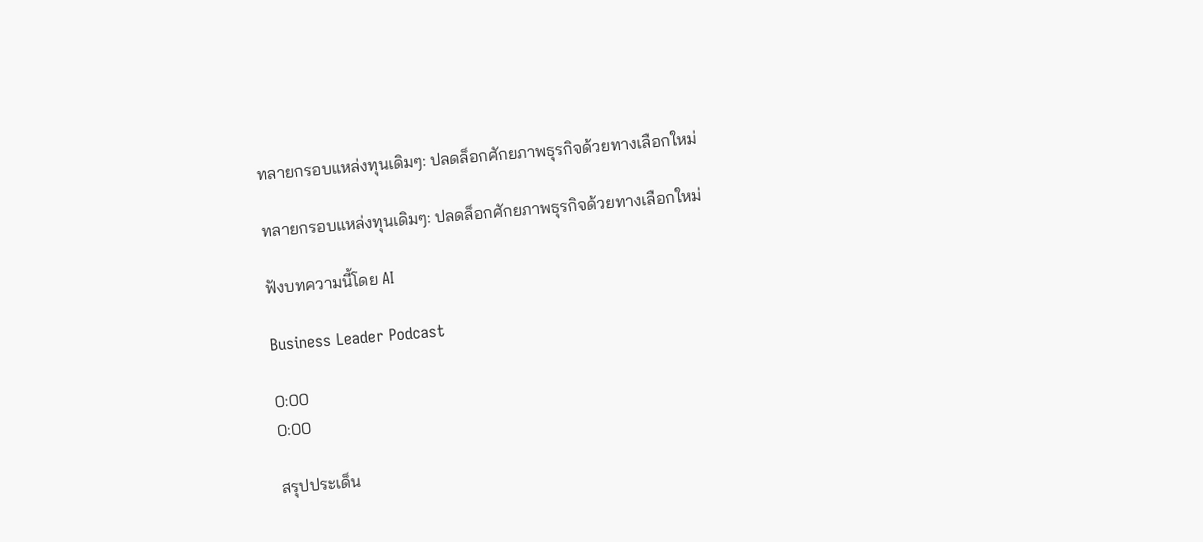ทลายกรอบแหล่งทุนเดิมๆ: ปลดล็อกศักยภาพธุรกิจด้วยทางเลือกใหม่

ทลายกรอบแหล่งทุนเดิมๆ: ปลดล็อกศักยภาพธุรกิจด้วยทางเลือกใหม่

ฟังบทความนี้โดย AI

Business Leader Podcast

0:00
0:00

สรุปประเด็น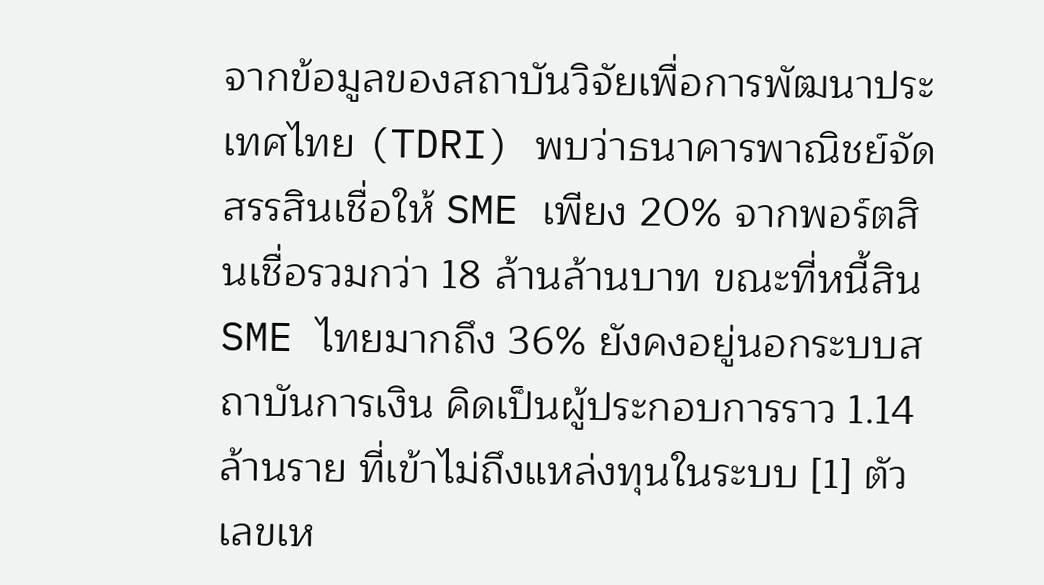จากข้อมูลของสถาบันวิจัยเพื่อการพัฒนาประเทศไทย (TDRI) พบว่าธนาคารพาณิชย์จัดสรรสินเชื่อให้ SME เพียง 20% จากพอร์ตสินเชื่อรวมกว่า 18 ล้านล้านบาท ขณะที่หนี้สิน SME ไทยมากถึง 36% ยังคงอยู่นอกระบบสถาบันการเงิน คิดเป็นผู้ประกอบการราว 1.14 ล้านราย ที่เข้าไม่ถึงแหล่งทุนในระบบ [1] ตัวเลขเห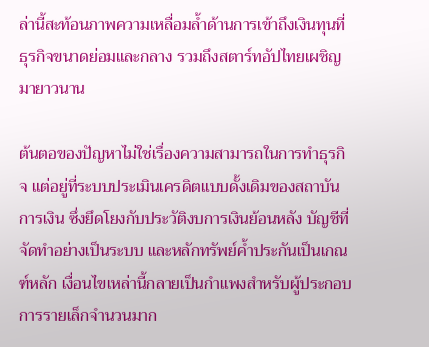ล่านี้สะท้อนภาพความเหลื่อมล้ำด้านการเข้าถึงเงินทุนที่ธุรกิจขนาดย่อมและกลาง รวมถึงสตาร์ทอัปไทยเผชิญมายาวนาน

ต้นตอของปัญหาไม่ใช่เรื่องความสามารถในการทำธุรกิจ แต่อยู่ที่ระบบประเมินเครดิตแบบดั้งเดิมของสถาบันการเงิน ซึ่งยึดโยงกับประวัติงบการเงินย้อนหลัง บัญชีที่จัดทำอย่างเป็นระบบ และหลักทรัพย์ค้ำประกันเป็นเกณฑ์หลัก เงื่อนไขเหล่านี้กลายเป็นกำแพงสำหรับผู้ประกอบการรายเล็กจำนวนมาก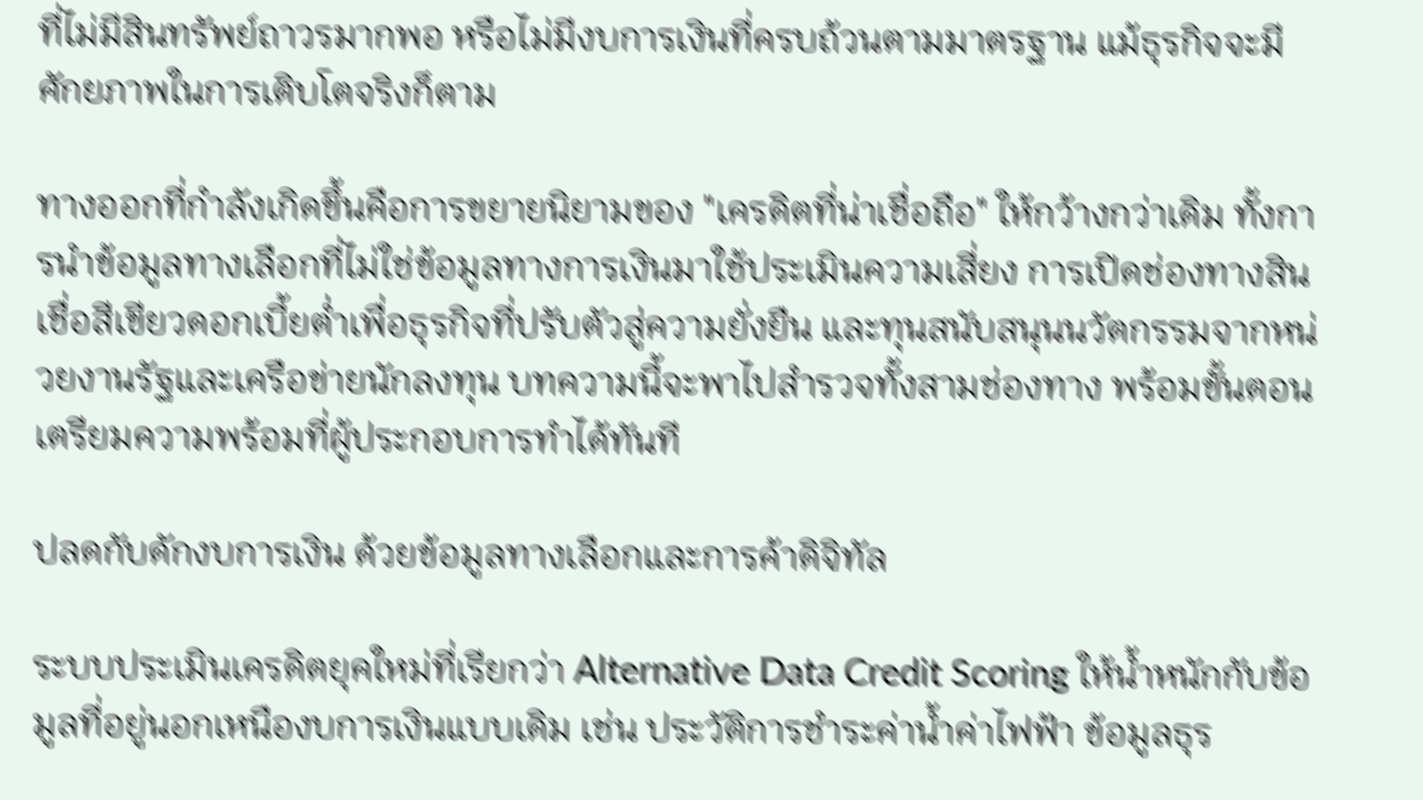ที่ไม่มีสินทรัพย์ถาวรมากพอ หรือไม่มีงบการเงินที่ครบถ้วนตามมาตรฐาน แม้ธุรกิจจะมีศักยภาพในการเติบโตจริงก็ตาม

ทางออกที่กำลังเกิดขึ้นคือการขยายนิยามของ "เครดิตที่น่าเชื่อถือ" ให้กว้างกว่าเดิม ทั้งการนำข้อมูลทางเลือกที่ไม่ใช่ข้อมูลทางการเงินมาใช้ประเมินความเสี่ยง การเปิดช่องทางสินเชื่อสีเขียวดอกเบี้ยต่ำเพื่อธุรกิจที่ปรับตัวสู่ความยั่งยืน และทุนสนับสนุนนวัตกรรมจากหน่วยงานรัฐและเครือข่ายนักลงทุน บทความนี้จะพาไปสำรวจทั้งสามช่องทาง พร้อมขั้นตอนเตรียมความพร้อมที่ผู้ประกอบการทำได้ทันที

ปลดกับดักงบการเงิน ด้วยข้อมูลทางเลือกและการค้าดิจิทัล

ระบบประเมินเครดิตยุคใหม่ที่เรียกว่า Alternative Data Credit Scoring ให้น้ำหนักกับข้อมูลที่อยู่นอกเหนืองบการเงินแบบเดิม เช่น ประวัติการชำระค่าน้ำค่าไฟฟ้า ข้อมูลธุร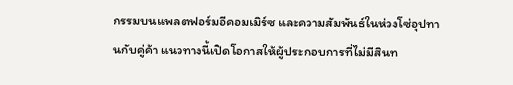กรรมบนแพลตฟอร์มอีคอมเมิร์ซ และความสัมพันธ์ในห่วงโซ่อุปทานกับคู่ค้า แนวทางนี้เปิดโอกาสให้ผู้ประกอบการที่ไม่มีสินท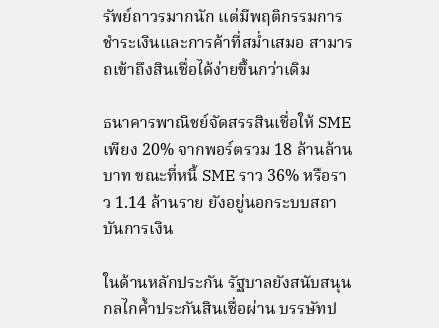รัพย์ถาวรมากนัก แต่มีพฤติกรรมการชำระเงินและการค้าที่สม่ำเสมอ สามารถเข้าถึงสินเชื่อได้ง่ายขึ้นกว่าเดิม

ธนาคารพาณิชย์จัดสรรสินเชื่อให้ SME เพียง 20% จากพอร์ตรวม 18 ล้านล้านบาท ขณะที่หนี้ SME ราว 36% หรือราว 1.14 ล้านราย ยังอยู่นอกระบบสถาบันการเงิน

ในด้านหลักประกัน รัฐบาลยังสนับสนุนกลไกค้ำประกันสินเชื่อผ่าน บรรษัทป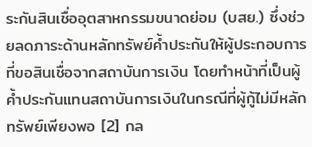ระกันสินเชื่ออุตสาหกรรมขนาดย่อม (บสย.) ซึ่งช่วยลดภาระด้านหลักทรัพย์ค้ำประกันให้ผู้ประกอบการที่ขอสินเชื่อจากสถาบันการเงิน โดยทำหน้าที่เป็นผู้ค้ำประกันแทนสถาบันการเงินในกรณีที่ผู้กู้ไม่มีหลักทรัพย์เพียงพอ [2] กล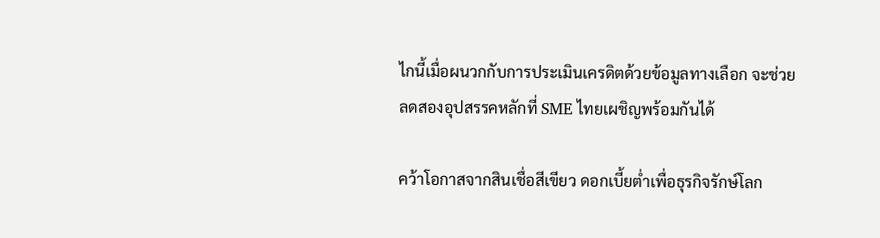ไกนี้เมื่อผนวกกับการประเมินเครดิตด้วยข้อมูลทางเลือก จะช่วยลดสองอุปสรรคหลักที่ SME ไทยเผชิญพร้อมกันได้

คว้าโอกาสจากสินเชื่อสีเขียว ดอกเบี้ยต่ำเพื่อธุรกิจรักษ์โลก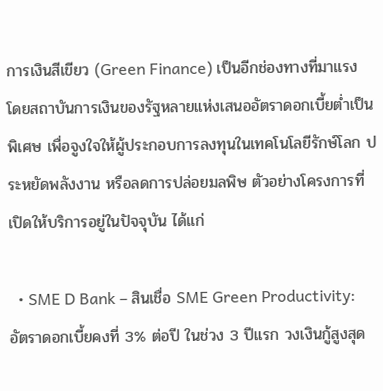การเงินสีเขียว (Green Finance) เป็นอีกช่องทางที่มาแรง โดยสถาบันการเงินของรัฐหลายแห่งเสนออัตราดอกเบี้ยต่ำเป็นพิเศษ เพื่อจูงใจให้ผู้ประกอบการลงทุนในเทคโนโลยีรักษ์โลก ประหยัดพลังงาน หรือลดการปล่อยมลพิษ ตัวอย่างโครงการที่เปิดให้บริการอยู่ในปัจจุบัน ได้แก่

  • SME D Bank – สินเชื่อ SME Green Productivity: อัตราดอกเบี้ยคงที่ 3% ต่อปี ในช่วง 3 ปีแรก วงเงินกู้สูงสุด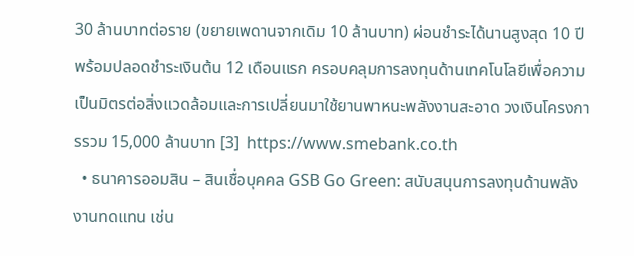30 ล้านบาทต่อราย (ขยายเพดานจากเดิม 10 ล้านบาท) ผ่อนชำระได้นานสูงสุด 10 ปี พร้อมปลอดชำระเงินต้น 12 เดือนแรก ครอบคลุมการลงทุนด้านเทคโนโลยีเพื่อความเป็นมิตรต่อสิ่งแวดล้อมและการเปลี่ยนมาใช้ยานพาหนะพลังงานสะอาด วงเงินโครงการรวม 15,000 ล้านบาท [3]  https://www.smebank.co.th
  • ธนาคารออมสิน – สินเชื่อบุคคล GSB Go Green: สนับสนุนการลงทุนด้านพลังงานทดแทน เช่น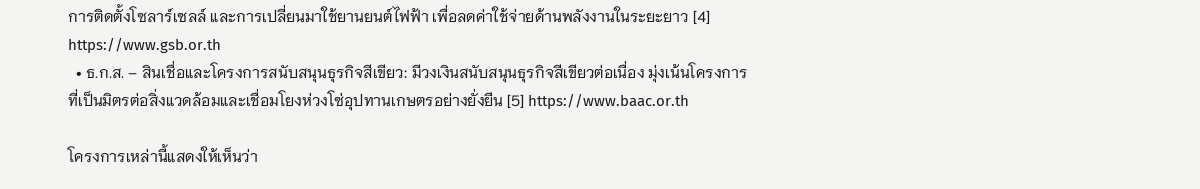การติดตั้งโซลาร์เซลล์ และการเปลี่ยนมาใช้ยานยนต์ไฟฟ้า เพื่อลดค่าใช้จ่ายด้านพลังงานในระยะยาว [4]  https://www.gsb.or.th
  • ธ.ก.ส. – สินเชื่อและโครงการสนับสนุนธุรกิจสีเขียว: มีวงเงินสนับสนุนธุรกิจสีเขียวต่อเนื่อง มุ่งเน้นโครงการที่เป็นมิตรต่อสิ่งแวดล้อมและเชื่อมโยงห่วงโซ่อุปทานเกษตรอย่างยั่งยืน [5] https://www.baac.or.th

โครงการเหล่านี้แสดงให้เห็นว่า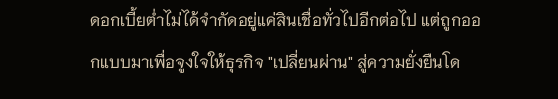ดอกเบี้ยต่ำไม่ได้จำกัดอยู่แค่สินเชื่อทั่วไปอีกต่อไป แต่ถูกออกแบบมาเพื่อจูงใจให้ธุรกิจ "เปลี่ยนผ่าน" สู่ความยั่งยืนโด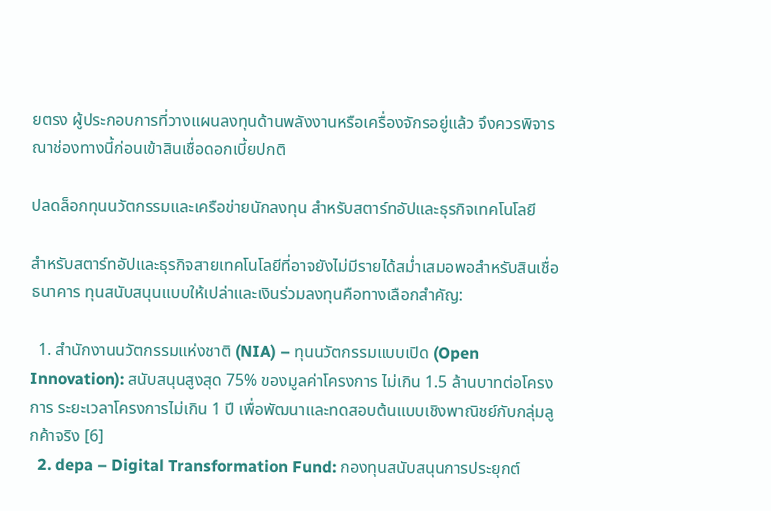ยตรง ผู้ประกอบการที่วางแผนลงทุนด้านพลังงานหรือเครื่องจักรอยู่แล้ว จึงควรพิจารณาช่องทางนี้ก่อนเข้าสินเชื่อดอกเบี้ยปกติ

ปลดล็อกทุนนวัตกรรมและเครือข่ายนักลงทุน สำหรับสตาร์ทอัปและธุรกิจเทคโนโลยี

สำหรับสตาร์ทอัปและธุรกิจสายเทคโนโลยีที่อาจยังไม่มีรายได้สม่ำเสมอพอสำหรับสินเชื่อธนาคาร ทุนสนับสนุนแบบให้เปล่าและเงินร่วมลงทุนคือทางเลือกสำคัญ:

  1. สำนักงานนวัตกรรมแห่งชาติ (NIA) – ทุนนวัตกรรมแบบเปิด (Open Innovation): สนับสนุนสูงสุด 75% ของมูลค่าโครงการ ไม่เกิน 1.5 ล้านบาทต่อโครงการ ระยะเวลาโครงการไม่เกิน 1 ปี เพื่อพัฒนาและทดสอบต้นแบบเชิงพาณิชย์กับกลุ่มลูกค้าจริง [6]
  2. depa – Digital Transformation Fund: กองทุนสนับสนุนการประยุกต์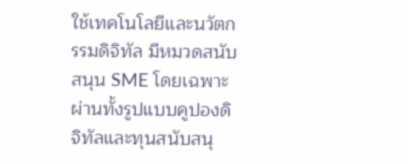ใช้เทคโนโลยีและนวัตกรรมดิจิทัล มีหมวดสนับสนุน SME โดยเฉพาะ ผ่านทั้งรูปแบบคูปองดิจิทัลและทุนสนับสนุ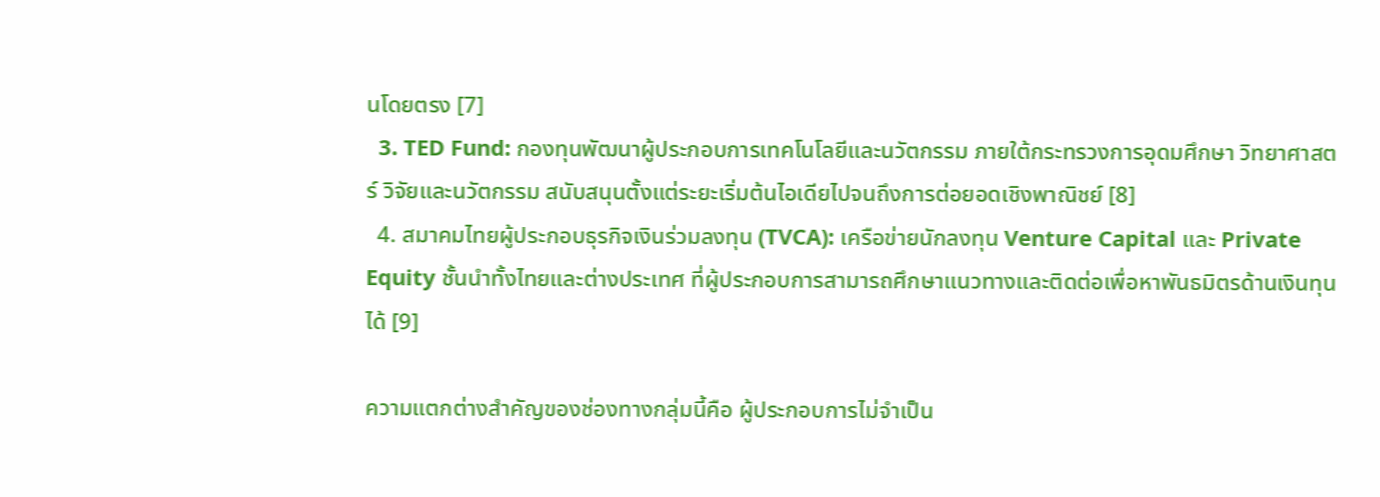นโดยตรง [7]
  3. TED Fund: กองทุนพัฒนาผู้ประกอบการเทคโนโลยีและนวัตกรรม ภายใต้กระทรวงการอุดมศึกษา วิทยาศาสตร์ วิจัยและนวัตกรรม สนับสนุนตั้งแต่ระยะเริ่มต้นไอเดียไปจนถึงการต่อยอดเชิงพาณิชย์ [8]
  4. สมาคมไทยผู้ประกอบธุรกิจเงินร่วมลงทุน (TVCA): เครือข่ายนักลงทุน Venture Capital และ Private Equity ชั้นนำทั้งไทยและต่างประเทศ ที่ผู้ประกอบการสามารถศึกษาแนวทางและติดต่อเพื่อหาพันธมิตรด้านเงินทุนได้ [9]

ความแตกต่างสำคัญของช่องทางกลุ่มนี้คือ ผู้ประกอบการไม่จำเป็น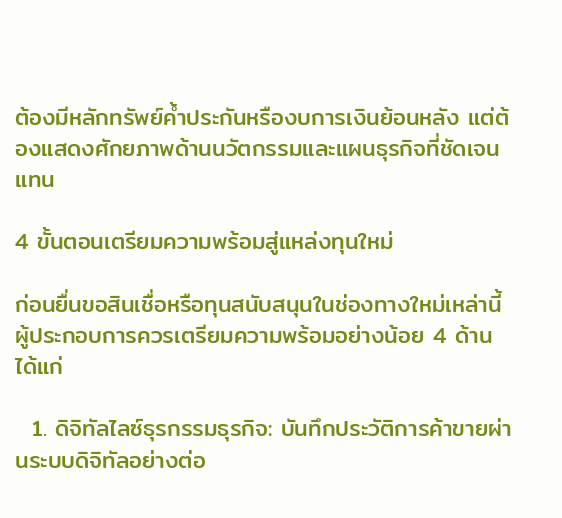ต้องมีหลักทรัพย์ค้ำประกันหรืองบการเงินย้อนหลัง แต่ต้องแสดงศักยภาพด้านนวัตกรรมและแผนธุรกิจที่ชัดเจนแทน

4 ขั้นตอนเตรียมความพร้อมสู่แหล่งทุนใหม่

ก่อนยื่นขอสินเชื่อหรือทุนสนับสนุนในช่องทางใหม่เหล่านี้ ผู้ประกอบการควรเตรียมความพร้อมอย่างน้อย 4 ด้าน ได้แก่

  1. ดิจิทัลไลซ์ธุรกรรมธุรกิจ: บันทึกประวัติการค้าขายผ่านระบบดิจิทัลอย่างต่อ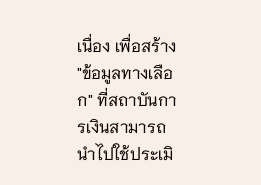เนื่อง เพื่อสร้าง "ข้อมูลทางเลือก" ที่สถาบันการเงินสามารถนำไปใช้ประเมิ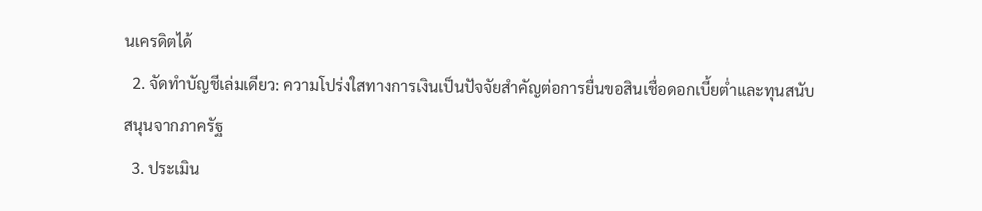นเครดิตได้
  2. จัดทำบัญชีเล่มเดียว: ความโปร่งใสทางการเงินเป็นปัจจัยสำคัญต่อการยื่นขอสินเชื่อดอกเบี้ยต่ำและทุนสนับสนุนจากภาครัฐ
  3. ประเมิน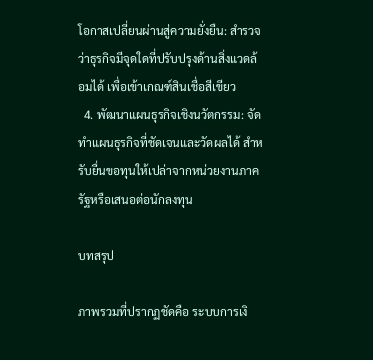โอกาสเปลี่ยนผ่านสู่ความยั่งยืน: สำรวจว่าธุรกิจมีจุดใดที่ปรับปรุงด้านสิ่งแวดล้อมได้ เพื่อเข้าเกณฑ์สินเชื่อสีเขียว
  4. พัฒนาแผนธุรกิจเชิงนวัตกรรม: จัดทำแผนธุรกิจที่ชัดเจนและวัดผลได้ สำหรับยื่นขอทุนให้เปล่าจากหน่วยงานภาครัฐหรือเสนอต่อนักลงทุน

บทสรุป

ภาพรวมที่ปรากฏชัดคือ ระบบการเงิ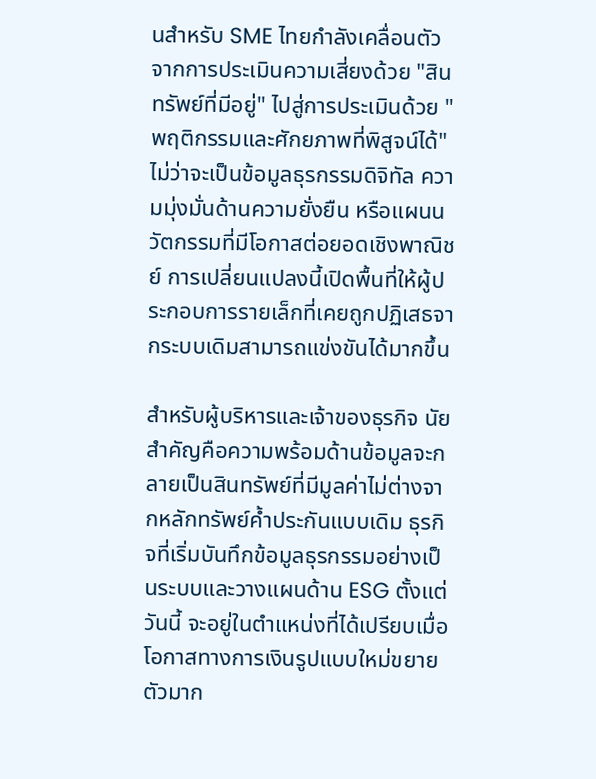นสำหรับ SME ไทยกำลังเคลื่อนตัวจากการประเมินความเสี่ยงด้วย "สินทรัพย์ที่มีอยู่" ไปสู่การประเมินด้วย "พฤติกรรมและศักยภาพที่พิสูจน์ได้" ไม่ว่าจะเป็นข้อมูลธุรกรรมดิจิทัล ความมุ่งมั่นด้านความยั่งยืน หรือแผนนวัตกรรมที่มีโอกาสต่อยอดเชิงพาณิชย์ การเปลี่ยนแปลงนี้เปิดพื้นที่ให้ผู้ประกอบการรายเล็กที่เคยถูกปฏิเสธจากระบบเดิมสามารถแข่งขันได้มากขึ้น

สำหรับผู้บริหารและเจ้าของธุรกิจ นัยสำคัญคือความพร้อมด้านข้อมูลจะกลายเป็นสินทรัพย์ที่มีมูลค่าไม่ต่างจากหลักทรัพย์ค้ำประกันแบบเดิม ธุรกิจที่เริ่มบันทึกข้อมูลธุรกรรมอย่างเป็นระบบและวางแผนด้าน ESG ตั้งแต่วันนี้ จะอยู่ในตำแหน่งที่ได้เปรียบเมื่อโอกาสทางการเงินรูปแบบใหม่ขยายตัวมาก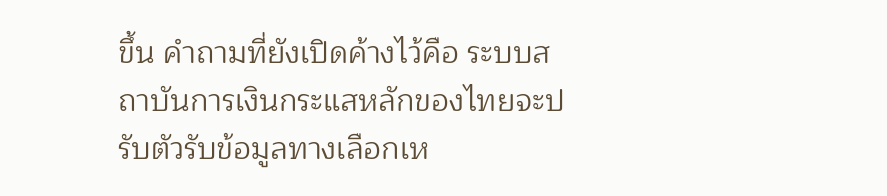ขึ้น คำถามที่ยังเปิดค้างไว้คือ ระบบสถาบันการเงินกระแสหลักของไทยจะปรับตัวรับข้อมูลทางเลือกเห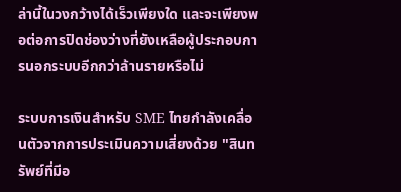ล่านี้ในวงกว้างได้เร็วเพียงใด และจะเพียงพอต่อการปิดช่องว่างที่ยังเหลือผู้ประกอบการนอกระบบอีกกว่าล้านรายหรือไม่

ระบบการเงินสำหรับ SME ไทยกำลังเคลื่อนตัวจากการประเมินความเสี่ยงด้วย "สินทรัพย์ที่มีอ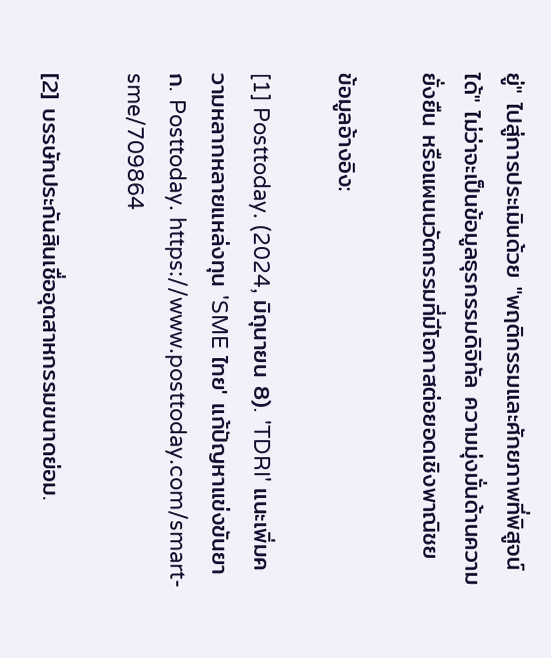ยู่" ไปสู่การประเมินด้วย "พฤติกรรมและศักยภาพที่พิสูจน์ได้" ไม่ว่าจะเป็นข้อมูลธุรกรรมดิจิทัล ความมุ่งมั่นด้านความยั่งยืน หรือแผนนวัตกรรมที่มีโอกาสต่อยอดเชิงพาณิชย

ข้อมูลอ้างอิง:

[1] Posttoday. (2024, มิถุนายน 8). 'TDRI' แนะเพิ่มความหลากหลายแหล่งทุน 'SME ไทย' แก้ปัญหาแข่งขันยาก. Posttoday. https://www.posttoday.com/smart-sme/709864

[2] บรรษัทประกันสินเชื่ออุตสาหกรรมขนาดย่อม.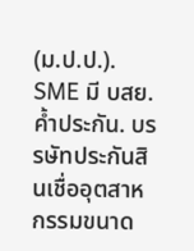(ม.ป.ป.). SME มี บสย. ค้ำประกัน. บรรษัทประกันสินเชื่ออุตสาหกรรมขนาด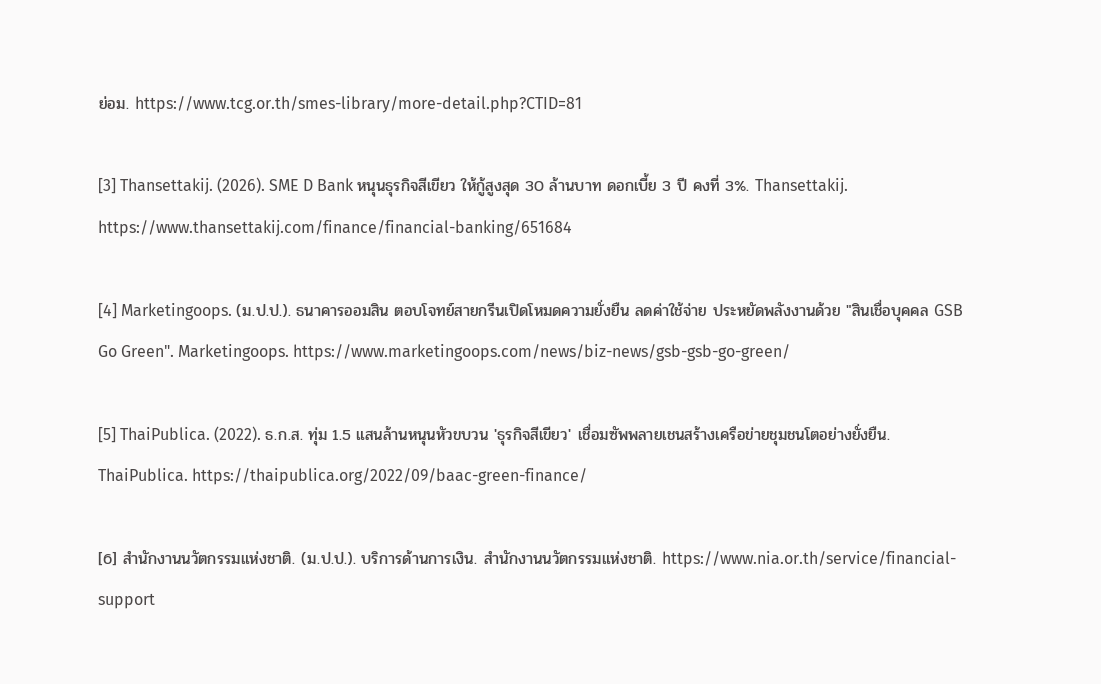ย่อม. https://www.tcg.or.th/smes-library/more-detail.php?CTID=81

[3] Thansettakij. (2026). SME D Bank หนุนธุรกิจสีเขียว ให้กู้สูงสุด 30 ล้านบาท ดอกเบี้ย 3 ปี คงที่ 3%. Thansettakij. https://www.thansettakij.com/finance/financial-banking/651684

[4] Marketingoops. (ม.ป.ป.). ธนาคารออมสิน ตอบโจทย์สายกรีนเปิดโหมดความยั่งยืน ลดค่าใช้จ่าย ประหยัดพลังงานด้วย "สินเชื่อบุคคล GSB Go Green". Marketingoops. https://www.marketingoops.com/news/biz-news/gsb-gsb-go-green/

[5] ThaiPublica. (2022). ธ.ก.ส. ทุ่ม 1.5 แสนล้านหนุนหัวขบวน 'ธุรกิจสีเขียว' เชื่อมซัพพลายเชนสร้างเครือข่ายชุมชนโตอย่างยั่งยืน. ThaiPublica. https://thaipublica.org/2022/09/baac-green-finance/

[6] สำนักงานนวัตกรรมแห่งชาติ. (ม.ป.ป.). บริการด้านการเงิน. สำนักงานนวัตกรรมแห่งชาติ. https://www.nia.or.th/service/financial-support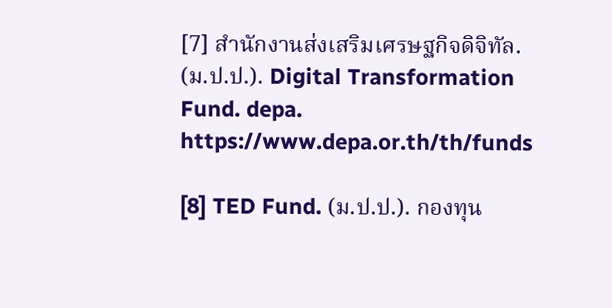[7] สำนักงานส่งเสริมเศรษฐกิจดิจิทัล. (ม.ป.ป.). Digital Transformation Fund. depa. https://www.depa.or.th/th/funds

[8] TED Fund. (ม.ป.ป.). กองทุน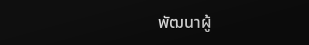พัฒนาผู้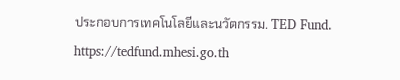ประกอบการเทคโนโลยีและนวัตกรรม. TED Fund. https://tedfund.mhesi.go.th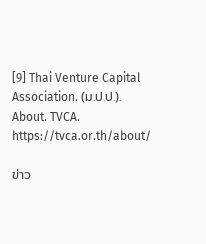[9] Thai Venture Capital Association. (ม.ป.ป.). About. TVCA. https://tvca.or.th/about/

ข่าว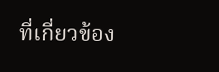ที่เกี่ยวข้อง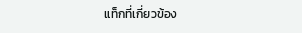แท็กที่เกี่ยวข้อง